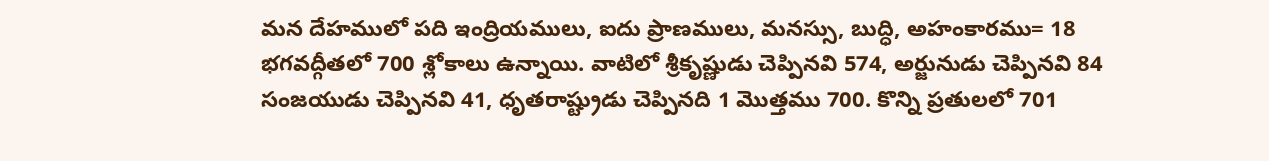మన దేహములో పది ఇంద్రియములు, ఐదు ప్రాణములు, మనస్సు, బుద్ధి, అహంకారము= 18 భగవద్గీతలో 700 శ్లోకాలు ఉన్నాయి. వాటిలో శ్రీకృష్ణుడు చెప్పినవి 574, అర్జునుడు చెప్పినవి 84 సంజయుడు చెప్పినవి 41, ధృతరాష్ట్రుడు చెప్పినది 1 మొత్తము 700. కొన్ని ప్రతులలో 701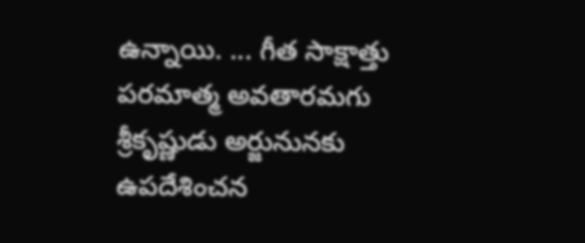ఉన్నాయి. ... గీత సాక్షాత్తు పరమాత్మ అవతారమగు శ్రీకృష్ణుడు అర్జునునకు ఉపదేశించన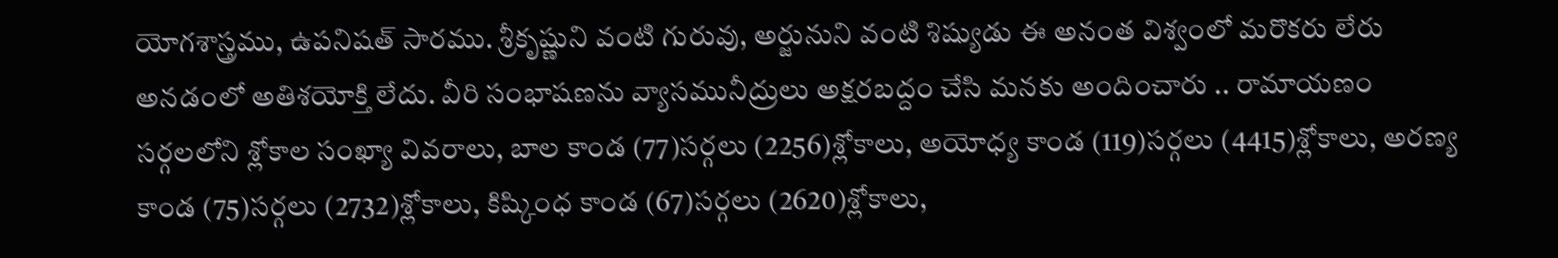యోగశాస్త్రము, ఉపనిషత్ సారము. శ్రీకృష్ణుని వంటి గురువు, అర్జునుని వంటి శిష్యుడు ఈ అనంత విశ్వంలో మరొకరు లేరు అనడంలో అతిశయోక్తి లేదు. వీరి సంభాషణను వ్యాసమునీద్రులు అక్షరబద్దం చేసి మనకు అందించారు .. రామాయణం సర్గలలోని శ్లోకాల సంఖ్యా వివరాలు, బాల కాండ (77)సర్గలు (2256)శ్లోకాలు, అయోధ్య కాండ (119)సర్గలు (4415)శ్లోకాలు, అరణ్య కాండ (75)సర్గలు (2732)శ్లోకాలు, కిష్కింధ కాండ (67)సర్గలు (2620)శ్లోకాలు,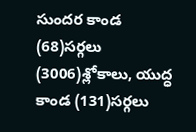సుందర కాండ (68)సర్గలు (3006)శ్లోకాలు, యుద్ధ కాండ (131)సర్గలు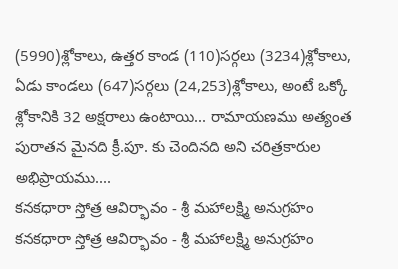(5990)శ్లోకాలు, ఉత్తర కాండ (110)సర్గలు (3234)శ్లోకాలు, ఏడు కాండలు (647)సర్గలు (24,253)శ్లోకాలు, అంటే ఒక్కో శ్లోకానికి 32 అక్షరాలు ఉంటాయి... రామాయణము అత్యంత పురాతన మైనది క్రీ.పూ. కు చెందినది అని చరిత్రకారుల అభిప్రాయము....
కనకధారా స్తోత్ర ఆవిర్భావం - శ్రీ మహాలక్ష్మి అనుగ్రహం
కనకధారా స్తోత్ర ఆవిర్భావం - శ్రీ మహాలక్ష్మి అనుగ్రహం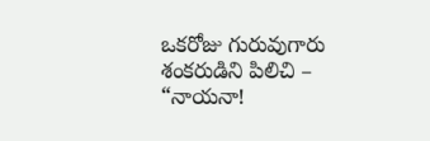ఒకరోజు గురువుగారు శంకరుడిని పిలిచి – “నాయనా!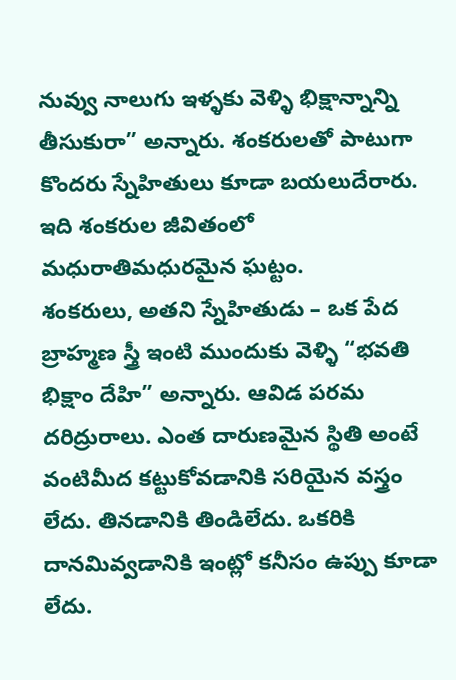నువ్వు నాలుగు ఇళ్ళకు వెళ్ళి భిక్షాన్నాన్ని తీసుకురా” అన్నారు. శంకరులతో పాటుగా కొందరు స్నేహితులు కూడా బయలుదేరారు. ఇది శంకరుల జీవితంలో మధురాతిమధురమైన ఘట్టం.
శంకరులు, అతని స్నేహితుడు – ఒక పేద బ్రాహ్మణ స్త్రీ ఇంటి ముందుకు వెళ్ళి “భవతి భిక్షాం దేహి” అన్నారు. ఆవిడ పరమ దరిద్రురాలు. ఎంత దారుణమైన స్థితి అంటే వంటిమీద కట్టుకోవడానికి సరియైన వస్త్రం లేదు. తినడానికి తిండిలేదు. ఒకరికి దానమివ్వడానికి ఇంట్లో కనీసం ఉప్పు కూడా లేదు.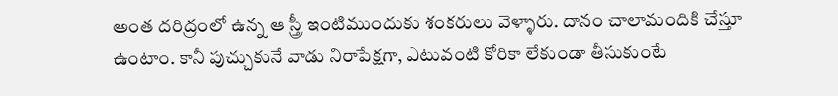అంత దరిద్రంలో ఉన్న ఆ స్త్రీ ఇంటిముందుకు శంకరులు వెళ్ళారు. దానం చాలామందికి చేస్తూ ఉంటాం. కానీ పుచ్చుకునే వాడు నిరాపేక్షగా, ఎటువంటి కోరికా లేకుండా తీసుకుంటే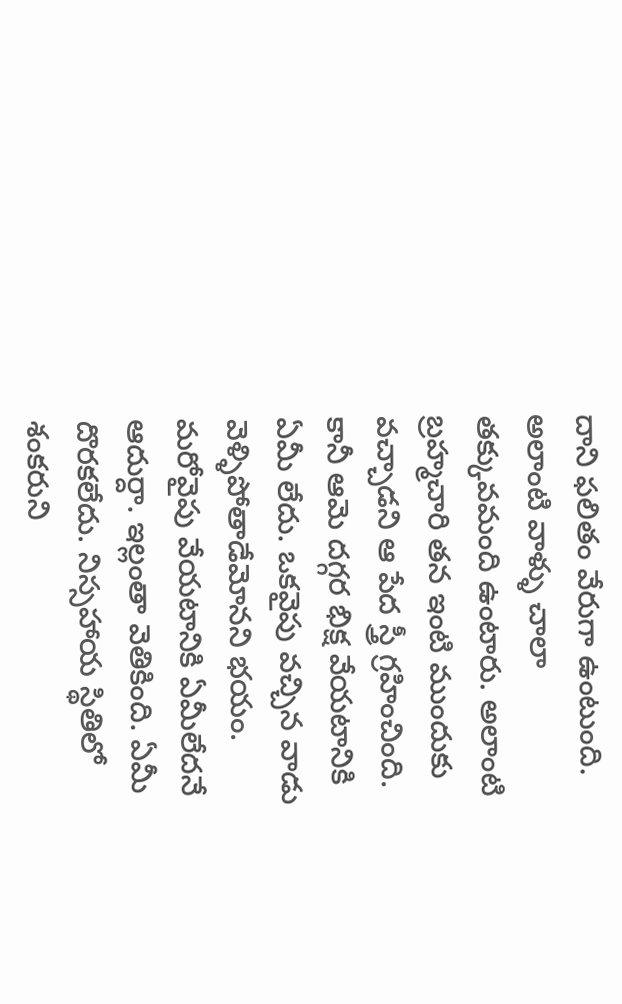దాని ఫలితం వేరుగా ఉంటుంది. అలాంటి వాళ్ళు చాలా తక్కువమంది ఉంటారు. అలాంటి బ్రహ్మచారి తన ఇంటి ముందుకు వచ్చాడని ఆ పేద స్త్రీ గ్రహించింది. కానీ ఆమె దగ్గర భిక్ష వేయటానికి ఏమీ లేదు. ఒకవైపు వచ్చిన వాడు వెళ్ళిపోతాడేమోనని భయం. మరోవైపు వేయటానికి ఏమీలేదనే ఆదుర్దా. ఇల్లంతా వెతికింది. ఏమీ దొరకలేదు. నిస్సహాయ స్థితిలో శంకరుని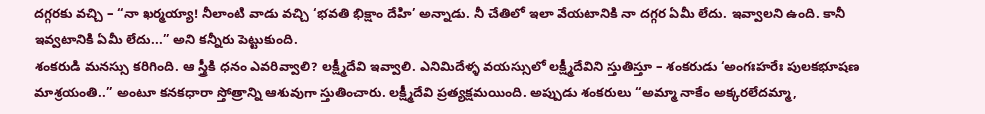దగ్గరకు వచ్చి – “నా ఖర్మయ్యా! నీలాంటి వాడు వచ్చి ‘భవతి భిక్షాం దేహి’ అన్నాడు. నీ చేతిలో ఇలా వేయటానికి నా దగ్గర ఏమీ లేదు. ఇవ్వాలని ఉంది. కానీ ఇవ్వటానికి ఏమీ లేదు...” అని కన్నీరు పెట్టుకుంది.
శంకరుడి మనస్సు కరిగింది. ఆ స్త్రీకి ధనం ఎవరివ్వాలి? లక్ష్మీదేవి ఇవ్వాలి. ఎనిమిదేళ్ళ వయస్సులో లక్ష్మీదేవిని స్తుతిస్తూ – శంకరుడు ‘అంగఃహరేః పులకభూషణ మాశ్రయంతి..” అంటూ కనకధారా స్తోత్రాన్ని ఆశువుగా స్తుతించారు. లక్ష్మీదేవి ప్రత్యక్షమయింది. అప్పుడు శంకరులు “అమ్మా నాకేం అక్కరలేదమ్మా,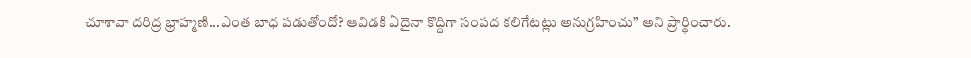చూశావా దరిద్ర భ్రాహ్మణి...ఎంత బాధ పడుతోందో? ఆవిడకి ఏదైనా కొద్దిగా సంపద కలిగేటట్లు అనుగ్రహించు” అని ప్రార్థించారు.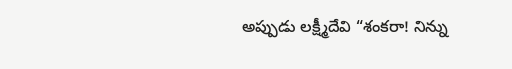అప్పుడు లక్ష్మీదేవి “శంకరా! నిన్ను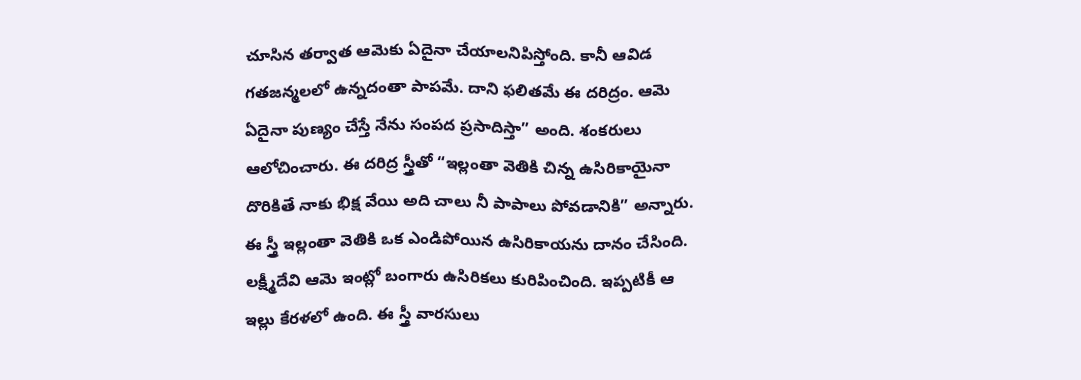చూసిన తర్వాత ఆమెకు ఏదైనా చేయాలనిపిస్తోంది. కానీ ఆవిడ గతజన్మలలో ఉన్నదంతా పాపమే. దాని ఫలితమే ఈ దరిద్రం. ఆమె ఏదైనా పుణ్యం చేస్తే నేను సంపద ప్రసాదిస్తా” అంది. శంకరులు ఆలోచించారు. ఈ దరిద్ర స్త్రీతో “ఇల్లంతా వెతికి చిన్న ఉసిరికాయైనా దొరికితే నాకు భిక్ష వేయి అది చాలు నీ పాపాలు పోవడానికి” అన్నారు. ఈ స్త్రీ ఇల్లంతా వెతికి ఒక ఎండిపోయిన ఉసిరికాయను దానం చేసింది. లక్ష్మీదేవి ఆమె ఇంట్లో బంగారు ఉసిరికలు కురిపించింది. ఇప్పటికీ ఆ ఇల్లు కేరళలో ఉంది. ఈ స్త్రీ వారసులు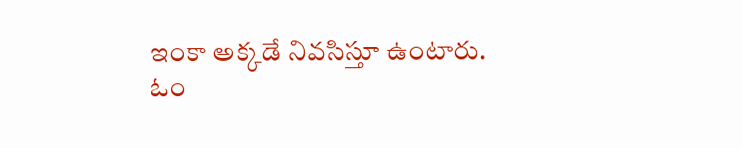ఇంకా అక్కడే నివసిస్తూ ఉంటారు.
ఓం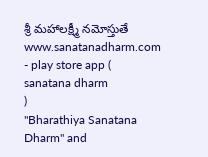శ్రీ మహాలక్ష్మీ నమోస్తుతే
www.sanatanadharm.com
- play store app (
sanatana dharm
)
"Bharathiya Sanatana Dharm" and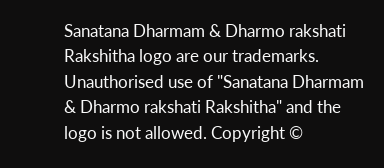Sanatana Dharmam & Dharmo rakshati Rakshitha logo are our trademarks. Unauthorised use of "Sanatana Dharmam & Dharmo rakshati Rakshitha" and the logo is not allowed. Copyright ©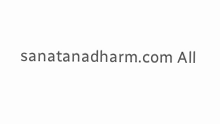sanatanadharm.com All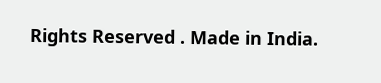Rights Reserved . Made in India.